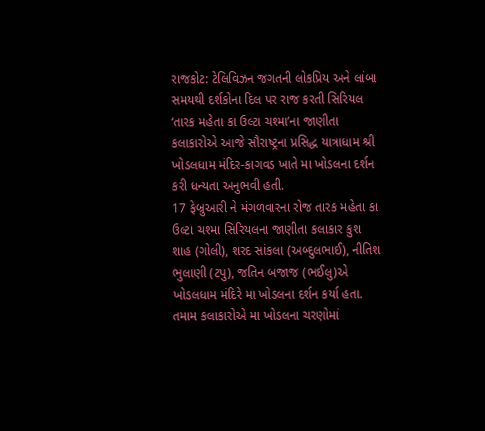રાજકોટ: ટેલિવિઝન જગતની લોકપ્રિય અને લાંબા સમયથી દર્શકોના દિલ પર રાજ કરતી સિરિયલ ‘તારક મહેતા કા ઉલ્ટા ચશ્મા’ના જાણીતા કલાકારોએ આજે સૌરાષ્ટ્રના પ્રસિદ્ધ યાત્રાધામ શ્રી ખોડલધામ મંદિર-કાગવડ ખાતે મા ખોડલના દર્શન કરી ધન્યતા અનુભવી હતી.
17 ફેબ્રુઆરી ને મંગળવારના રોજ તારક મહેતા કા ઉલ્ટા ચશ્મા સિરિયલના જાણીતા કલાકાર કુશ શાહ (ગોલી), શરદ સાંકલા (અબ્દુલભાઈ), નીતિશ ભુલાણી (ટપુ), જતિન બજાજ (ભઈલુ)એ ખોડલધામ મંદિરે મા ખોડલના દર્શન કર્યા હતા. તમામ કલાકારોએ મા ખોડલના ચરણોમાં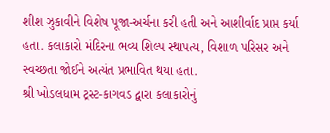શીશ ઝુકાવીને વિશેષ પૂજા-અર્ચના કરી હતી અને આશીર્વાદ પ્રાપ્ત કર્યા હતા. કલાકારો મંદિરના ભવ્ય શિલ્પ સ્થાપત્ય, વિશાળ પરિસર અને સ્વચ્છતા જોઈને અત્યંત પ્રભાવિત થયા હતા.
શ્રી ખોડલધામ ટ્રસ્ટ-કાગવડ દ્વારા કલાકારોનું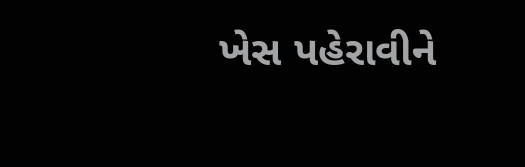ખેસ પહેરાવીને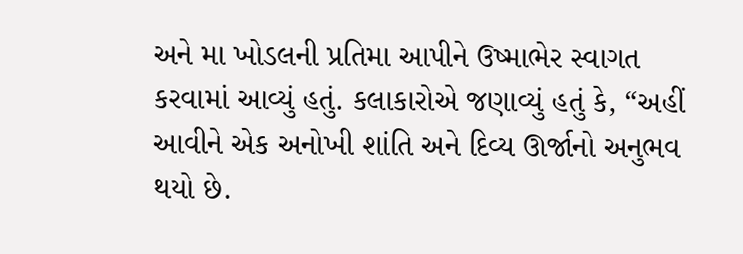અને મા ખોડલની પ્રતિમા આપીને ઉષ્માભેર સ્વાગત કરવામાં આવ્યું હતું. કલાકારોએ જણાવ્યું હતું કે, “અહીં આવીને એક અનોખી શાંતિ અને દિવ્ય ઊર્જાનો અનુભવ થયો છે.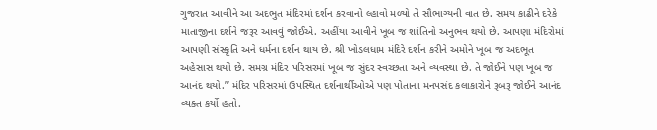ગુજરાત આવીને આ અદભુત મંદિરમાં દર્શન કરવાનો લ્હાવો મળ્યો તે સૌભાગ્યની વાત છે. સમય કાઢીને દરેકે માતાજીના દર્શને જરૂર આવવું જોઈએ. અહીંયા આવીને ખૂબ જ શાંતિનો અનુભવ થયો છે. આપણા મંદિરોમાં આપણી સંસ્કૃતિ અને ધર્મના દર્શન થાય છે. શ્રી ખોડલધામ મંદિરે દર્શન કરીને અમોને ખૂબ જ અદભૂત અહેસાસ થયો છે. સમગ્ર મંદિર પરિસરમાં ખૂબ જ સુંદર સ્વચ્છતા અને વ્યવસ્થા છે. તે જોઈને પણ ખૂબ જ આનંદ થયો.” મંદિર પરિસરમાં ઉપસ્થિત દર્શનાર્થીઓએ પણ પોતાના મનપસંદ કલાકારોને રૂબરૂ જોઈને આનંદ વ્યક્ત કર્યો હતો.